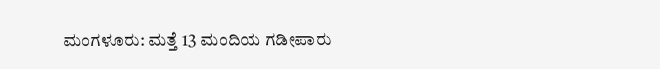ಮಂಗಳೂರು: ಮತ್ತೆ 13 ಮಂದಿಯ ಗಡೀಪಾರು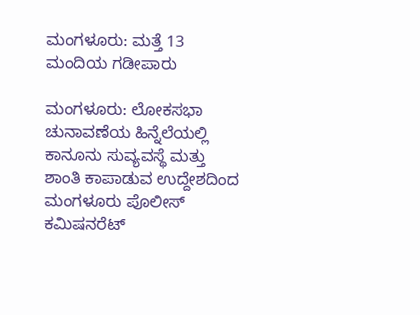ಮಂಗಳೂರು: ಮತ್ತೆ 13 ಮಂದಿಯ ಗಡೀಪಾರು

ಮಂಗಳೂರು: ಲೋಕಸಭಾ ಚುನಾವಣೆಯ ಹಿನ್ನೆಲೆಯಲ್ಲಿ ಕಾನೂನು ಸುವ್ಯವಸ್ಥೆ ಮತ್ತು ಶಾಂತಿ ಕಾಪಾಡುವ ಉದ್ದೇಶದಿಂದ ಮಂಗಳೂರು ಪೊಲೀಸ್‌ ಕಮಿಷನರೆಟ್‌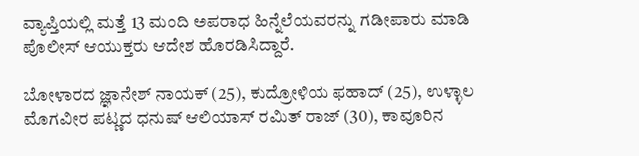ವ್ಯಾಪ್ತಿಯಲ್ಲಿ ಮತ್ತೆ 13 ಮಂದಿ ಅಪರಾಧ ಹಿನ್ನೆಲೆಯವರನ್ನು ಗಡೀಪಾರು ಮಾಡಿ ಪೊಲೀಸ್‌ ಆಯುಕ್ತರು ಆದೇಶ ಹೊರಡಿಸಿದ್ದಾರೆ.

ಬೋಳಾರದ ಜ್ಞಾನೇಶ್‌ ನಾಯಕ್‌ (25), ಕುದ್ರೋಳಿಯ ಫ‌ಹಾದ್‌ (25), ಉಳ್ಳಾಲ ಮೊಗವೀರ ಪಟ್ಣದ ಧನುಷ್‌ ಆಲಿಯಾಸ್‌ ರಮಿತ್‌ ರಾಜ್‌ (30), ಕಾವೂರಿನ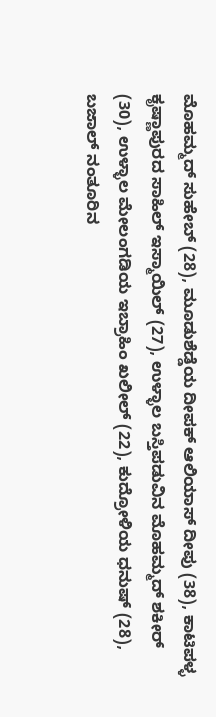ಮೊಹಮ್ಮದ್‌ ಸುಹೇಬ್‌ (28), ಮೂಡುಶೆಡ್ಡೆಯ ದೀಪಕ್‌ ಆಲಿಯಾಸ್‌ ದೀಪು (38), ಕಾಟಿಪಳ್ಳ ಕೃಷ್ಣಾಪುರದ ಸಾಹಿಲ್‌ ಇಸ್ಮಾಯಿಲ್‌ (27), ಉಳ್ಳಾಲ ಬಸ್ತಿಪಡುವಿನ ಮೊಹಮ್ಮದ್‌ ಶಕೀರ್‌ (30), ಉಳ್ಳಾಲ ಮೇಲಂಗಡಿಯ ಇಬ್ರಾಹಿಂ ಖಲೀಲ್‌ (22), ಕುದ್ರೋಳಿಯ ಧನುಷ್‌ (28), ಬಜಾಲ್‌ ನಂತೂರಿನ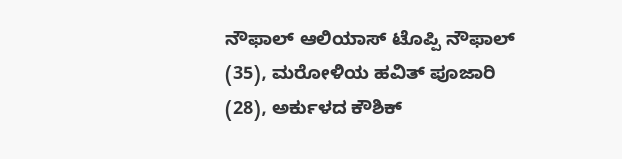ನೌಫಾಲ್‌ ಆಲಿಯಾಸ್‌ ಟೊಪ್ಪಿ ನೌಫಾಲ್‌ (35), ಮರೋಳಿಯ ಹವಿತ್‌ ಪೂಜಾರಿ (28), ಅರ್ಕುಳದ ಕೌಶಿಕ್‌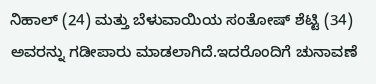ನಿಹಾಲ್‌ (24) ಮತ್ತು ಬೆಳುವಾಯಿಯ ಸಂತೋಷ್‌ ಶೆಟ್ಟಿ (34) ಅವರನ್ನು ಗಡೀಪಾರು ಮಾಡಲಾಗಿದೆ.ಇದರೊಂದಿಗೆ ಚುನಾವಣೆ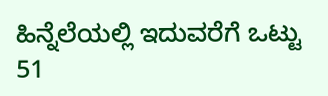ಹಿನ್ನೆಲೆಯಲ್ಲಿ ಇದುವರೆಗೆ ಒಟ್ಟು 51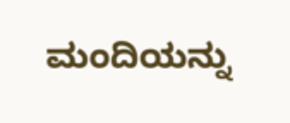ಮಂದಿಯನ್ನು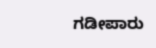ಗಡೀಪಾರು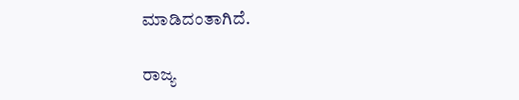ಮಾಡಿದಂತಾಗಿದೆ.

ರಾಜ್ಯ